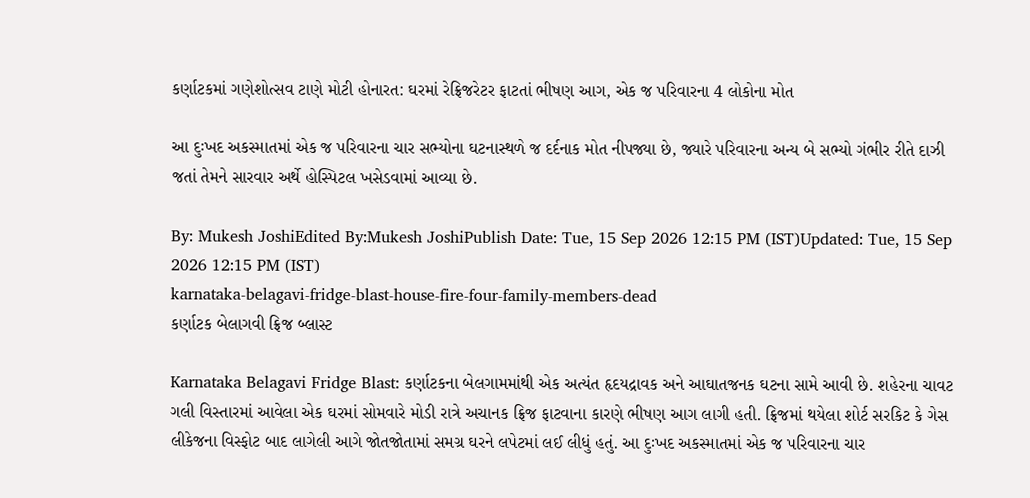કર્ણાટકમાં ગણેશોત્સવ ટાણે મોટી હોનારત: ઘરમાં રેફ્રિજરેટર ફાટતાં ભીષણ આગ, એક જ પરિવારના 4 લોકોના મોત

આ દુઃખદ અકસ્માતમાં એક જ પરિવારના ચાર સભ્યોના ઘટનાસ્થળે જ દર્દનાક મોત નીપજ્યા છે, જ્યારે પરિવારના અન્ય બે સભ્યો ગંભીર રીતે દાઝી જતાં તેમને સારવાર અર્થે હોસ્પિટલ ખસેડવામાં આવ્યા છે.

By: Mukesh JoshiEdited By:Mukesh JoshiPublish Date: Tue, 15 Sep 2026 12:15 PM (IST)Updated: Tue, 15 Sep 2026 12:15 PM (IST)
karnataka-belagavi-fridge-blast-house-fire-four-family-members-dead
કર્ણાટક બેલાગવી ફ્રિજ બ્લાસ્ટ

Karnataka Belagavi Fridge Blast: કર્ણાટકના બેલગામમાંથી એક અત્યંત હૃદયદ્રાવક અને આઘાતજનક ઘટના સામે આવી છે. શહેરના ચાવટ ગલી વિસ્તારમાં આવેલા એક ઘરમાં સોમવારે મોડી રાત્રે અચાનક ફ્રિજ ફાટવાના કારણે ભીષણ આગ લાગી હતી. ફ્રિજમાં થયેલા શોર્ટ સરકિટ કે ગેસ લીકેજના વિસ્ફોટ બાદ લાગેલી આગે જોતજોતામાં સમગ્ર ઘરને લપેટમાં લઈ લીધું હતું. આ દુઃખદ અકસ્માતમાં એક જ પરિવારના ચાર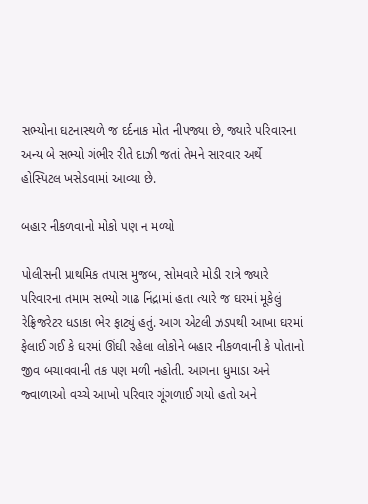સભ્યોના ઘટનાસ્થળે જ દર્દનાક મોત નીપજ્યા છે, જ્યારે પરિવારના અન્ય બે સભ્યો ગંભીર રીતે દાઝી જતાં તેમને સારવાર અર્થે હોસ્પિટલ ખસેડવામાં આવ્યા છે.

બહાર નીકળવાનો મોકો પણ ન મળ્યો

પોલીસની પ્રાથમિક તપાસ મુજબ, સોમવારે મોડી રાત્રે જ્યારે પરિવારના તમામ સભ્યો ગાઢ નિંદ્રામાં હતા ત્યારે જ ઘરમાં મૂકેલું રેફ્રિજરેટર ધડાકા ભેર ફાટ્યું હતું. આગ એટલી ઝડપથી આખા ઘરમાં ફેલાઈ ગઈ કે ઘરમાં ઊંઘી રહેલા લોકોને બહાર નીકળવાની કે પોતાનો જીવ બચાવવાની તક પણ મળી નહોતી. આગના ધુમાડા અને જ્વાળાઓ વચ્ચે આખો પરિવાર ગૂંગળાઈ ગયો હતો અને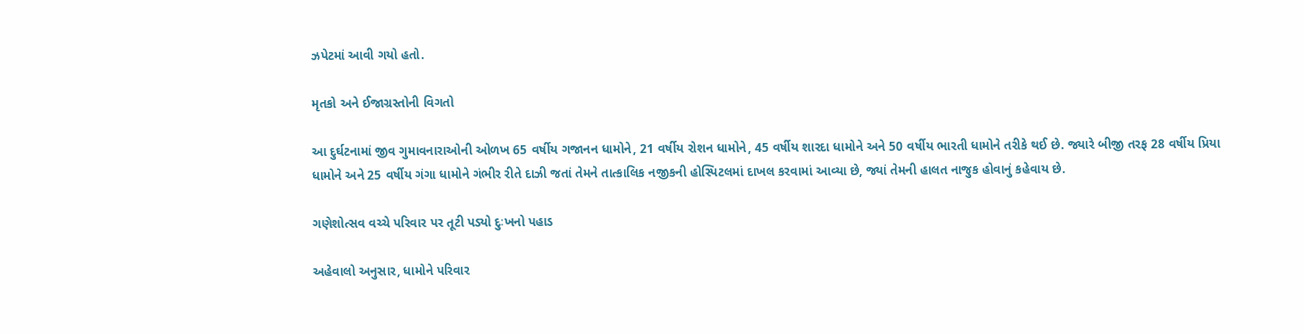ઝપેટમાં આવી ગયો હતો.

મૃતકો અને ઈજાગ્રસ્તોની વિગતો

આ દુર્ઘટનામાં જીવ ગુમાવનારાઓની ઓળખ 65 વર્ષીય ગજાનન ધામોને, 21 વર્ષીય રોશન ધામોને, 45 વર્ષીય શારદા ધામોને અને 50 વર્ષીય ભારતી ધામોને તરીકે થઈ છે. જ્યારે બીજી તરફ 28 વર્ષીય પ્રિયા ધામોને અને 25 વર્ષીય ગંગા ધામોને ગંભીર રીતે દાઝી જતાં તેમને તાત્કાલિક નજીકની હોસ્પિટલમાં દાખલ કરવામાં આવ્યા છે, જ્યાં તેમની હાલત નાજુક હોવાનું કહેવાય છે.

ગણેશોત્સવ વચ્ચે પરિવાર પર તૂટી પડ્યો દુઃખનો પહાડ

અહેવાલો અનુસાર, ધામોને પરિવાર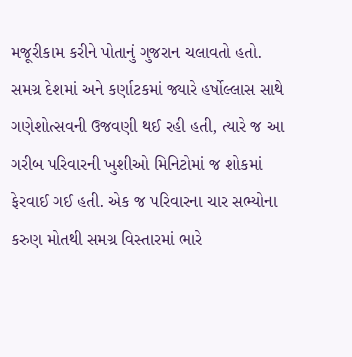મજૂરીકામ કરીને પોતાનું ગુજરાન ચલાવતો હતો. સમગ્ર દેશમાં અને કર્ણાટકમાં જ્યારે હર્ષોલ્લાસ સાથે ગણેશોત્સવની ઉજવણી થઈ રહી હતી, ત્યારે જ આ ગરીબ પરિવારની ખુશીઓ મિનિટોમાં જ શોકમાં ફેરવાઈ ગઈ હતી. એક જ પરિવારના ચાર સભ્યોના કરુણ મોતથી સમગ્ર વિસ્તારમાં ભારે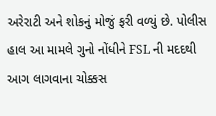અરેરાટી અને શોકનું મોજું ફરી વળ્યું છે. પોલીસ હાલ આ મામલે ગુનો નોંધીને FSL ની મદદથી આગ લાગવાના ચોક્કસ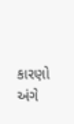કારણો અંગે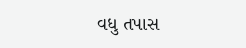વધુ તપાસ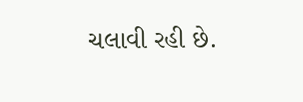ચલાવી રહી છે.